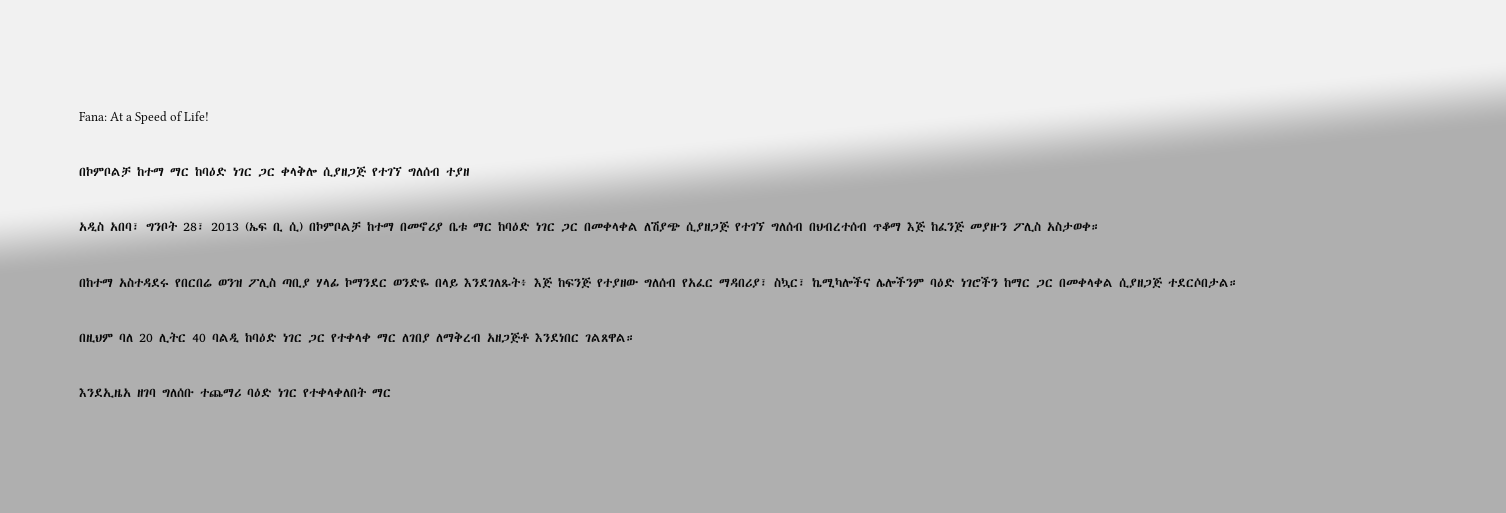Fana: At a Speed of Life!

በኮምቦልቻ ከተማ ማር ከባዕድ ነገር ጋር ቀላቅሎ ሲያዘጋጅ የተገኘ ግለሰብ ተያዘ

አዲስ አበባ፣ ግንቦት 28፣ 2013 (ኤፍ ቢ ሲ) በኮምቦልቻ ከተማ በመኖሪያ ቤቱ ማር ከባዕድ ነገር ጋር በመቀላቀል ለሽያጭ ሲያዘጋጅ የተገኘ ግለሰብ በህብረተሰብ ጥቆማ እጅ ከፈንጅ መያዙን ፖሊስ አስታወቀ።

በከተማ አስተዳደሩ የበርበሬ ወንዝ ፖሊስ ጣቢያ ሃላፊ ኮማንደር ወንድዬ በላይ እንደገለጹት፥ እጅ ከፍንጅ የተያዘው ግለሰብ የአፈር ማዳበሪያ፣ ስኳር፣ ኬሚካሎችና ሌሎችንም ባዕድ ነገሮችን ከማር ጋር በመቀላቀል ሲያዘጋጅ ተደርሶበታል።

በዚህም ባለ 20 ሊትር 40 ባልዲ ከባዕድ ነገር ጋር የተቀላቀ ማር ለገበያ ለማቅረብ አዘጋጅቶ እንደነበር ገልጸዋል።

እንደኢዜአ ዘገባ ግለሰቡ ተጨማሪ ባዕድ ነገር የተቀላቀለበት ማር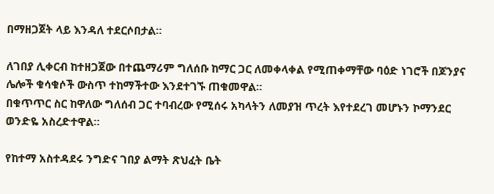በማዘጋጀት ላይ እንዳለ ተደርሶበታል።

ለገበያ ሊቀርብ ከተዘጋጀው በተጨማሪም ግለሰቡ ከማር ጋር ለመቀላቀል የሚጠቀማቸው ባዕድ ነገሮች በጆንያና ሌሎች ቁሳቁሶች ውስጥ ተከማችተው እንደተገኙ ጠቁመዋል።
በቁጥጥር ስር ከዋለው ግለሰብ ጋር ተባብረው የሚሰሩ አካላትን ለመያዝ ጥረት እየተደረገ መሆኑን ኮማንደር ወንድዬ አስረድተዋል።

የከተማ አስተዳደሩ ንግድና ገበያ ልማት ጽህፈት ቤት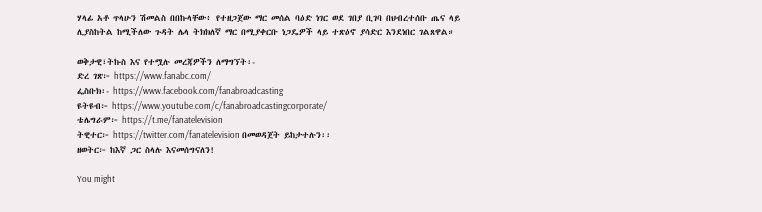ሃላፊ አቶ ጥላሁን ሽመልስ በበኩላቸው፥ የተዘጋጀው ማር መሰል ባዕድ ነገር ወደ ገበያ ቢገባ በህብረተሰቡ ጤና ላይ ሊያስከትል ከሚችለው ጉዳት ሌላ ትክክለኛ ማር በሚያቀርቡ ነጋዴዎች ላይ ተጽዕኖ ያሳድር እንደነበር ገልጸዋል።

ወቅታዊ፣ትኩስ እና የተሟሉ መረጃዎችን ለማግኘት፡-
ድረ ገጽ፦ https://www.fanabc.com/
ፌስቡክ፡- https://www.facebook.com/fanabroadcasting
ዩትዩብ፦ https://www.youtube.com/c/fanabroadcastingcorporate/
ቴሌግራም፦ https://t.me/fanatelevision
ትዊተር፦ https://twitter.com/fanatelevision በመወዳጀት ይከታተሉን፡፡
ዘወትር፦ ከእኛ ጋር ስላሉ እናመሰግናለን!

You might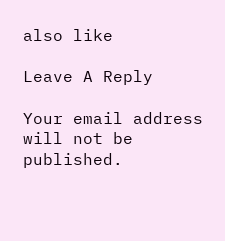also like

Leave A Reply

Your email address will not be published.